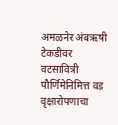अमळनेर अंबऋषी टेकडीवर वटसावित्री पौर्णिमेनिमित्त वड वृक्षारोपणाचा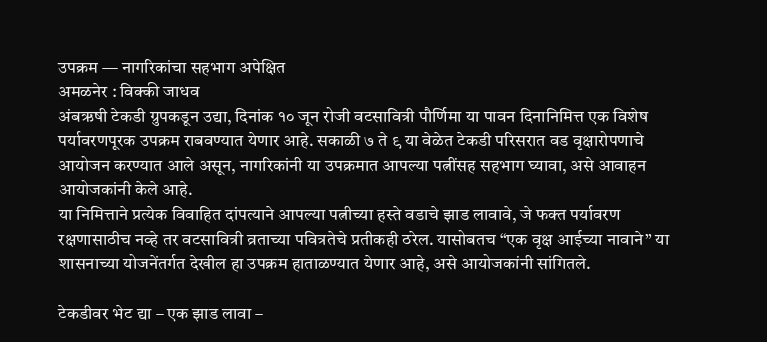उपक्रम — नागरिकांचा सहभाग अपेक्षित
अमळनेर : विक्की जाधव
अंबऋषी टेकडी ग्रुपकडून उद्या, दिनांक १० जून रोजी वटसावित्री पौर्णिमा या पावन दिनानिमित्त एक विशेष पर्यावरणपूरक उपक्रम राबवण्यात येणार आहे. सकाळी ७ ते ९ या वेळेत टेकडी परिसरात वड वृक्षारोपणाचे आयोजन करण्यात आले असून, नागरिकांनी या उपक्रमात आपल्या पत्नींसह सहभाग घ्यावा, असे आवाहन आयोजकांनी केले आहे.
या निमित्ताने प्रत्येक विवाहित दांपत्याने आपल्या पत्नीच्या हस्ते वडाचे झाड लावावे, जे फक्त पर्यावरण रक्षणासाठीच नव्हे तर वटसावित्री व्रताच्या पवित्रतेचे प्रतीकही ठरेल. यासोबतच “एक वृक्ष आईच्या नावाने” या शासनाच्या योजनेंतर्गत देखील हा उपक्रम हाताळण्यात येणार आहे, असे आयोजकांनी सांगितले.

टेकडीवर भेट द्या – एक झाड लावा –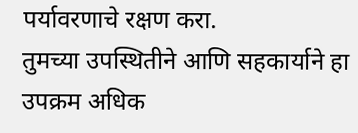पर्यावरणाचे रक्षण करा.
तुमच्या उपस्थितीने आणि सहकार्याने हा उपक्रम अधिक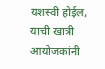यशस्वी होईल, याची खात्री आयोजकांनी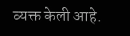व्यक्त केली आहे.